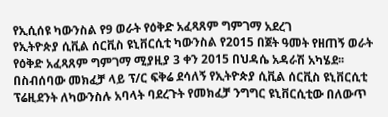የኢሲሰዩ ካውንስል የ9 ወራት የዕቅድ አፈጻጸም ግምገማ አደረገ
የኢትዮጵያ ሲቪል ሰርቪስ ዩኒቨርሲቲ ካውንስል የ2015 በጀት ዓመት የዘጠኝ ወራት የዕቅድ አፈጻጸም ግምገማ ሚያዚያ 3 ቀን 2015 በህዳሴ አዳራሽ አካሄደ፡፡
በስብሰባው መክፈቻ ላይ ፕ/ር ፍቅሬ ደሳለኝ የኢትዮጵያ ሲቪል ሰርቪስ ዩኒቨርሲቲ ፕሬዚደንት ለካውንስሉ አባላት ባደረጉት የመክፈቻ ንግግር ዩኒቨርሲቲው በለውጥ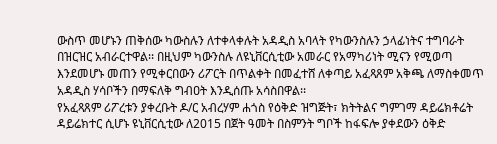ውስጥ መሆኑን ጠቅሰው ካውስሉን ለተቀላቀሉት አዳዲስ አባላት የካውንስሉን ኃላፊነትና ተግባራት በዝርዝር አብራርተዋል፡፡ በዚህም ካውንስሉ ለዩኒቨርሲቲው አመራር የአማካሪነት ሚናን የሚወጣ እንደመሆኑ መጠን የሚቀርበውን ሪፖርት በጥልቀት በመፈተሸ ለቀጣይ አፈጻጸም አቅጫ ለማስቀመጥ አዳዲስ ሃሳቦችን በማፍለቅ ግብዐት እንዲሰጡ አሳስበዋል፡፡
የአፈጻጸም ሪፖረቱን ያቀረቡት ዶ/ር አብረሃም ሐጎስ የዕቅድ ዝግጅት፣ ክትትልና ግምገማ ዳይሬክቶሬት ዳይሬክተር ሲሆኑ ዩኒቨርሲቲው ለ2015 በጀት ዓመት በስምንት ግቦች ከፋፍሎ ያቀደውን ዕቅድ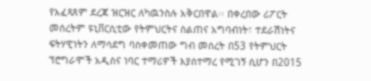የአፈጻጸም ደረጃ ዝርዝር ለካዉንስሉ አቅርበዋል፡፡ በቀረበው ሪፖርት መሰረትም ዩኒቨርሲቲው የትምህርትና ስልጠና አግባብነት፣ ተደራሽነትና ፍትሃዊነትን ለማሳደግ ባስቀመጠው ግብ መሰረት በ53 የትምህርት ፕሮግራሞች አዲስና ነባር ተማሪዎች እያሰተማረ የሚገኝ ሲሆን በ2015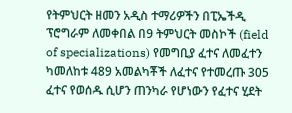የትምህርት ዘመን አዲስ ተማሪዎችን በፒኤችዲ ፕሮግራም ለመቀበል በ9 ትምህርት መስኮች (field of specializations) የመግቢያ ፈተና ለመፈተን ካመለከቱ 489 አመልካቾች ለፈተና የተመረጡ 305 ፈተና የወሰዱ ሲሆን ጠንካራ የሆነውን የፈተና ሂደት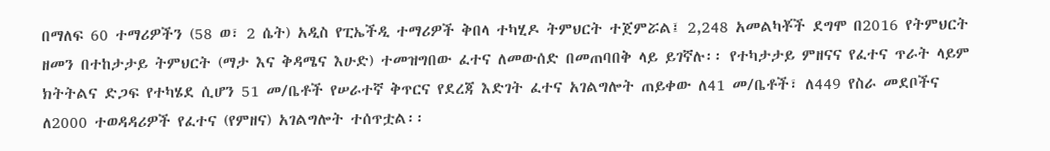በማለፍ 60 ተማሪዎችን (58 ወ፣ 2 ሴት) አዲስ የፒኤችዲ ተማሪዎች ቅበላ ተካሂዶ ትምህርት ተጀምሯል፤ 2,248 አመልካቾች ደግሞ በ2016 የትምህርት ዘመን በተከታታይ ትምህርት (ማታ እና ቅዳሜና እሁድ) ተመዝግበው ፈተና ለመውሰድ በመጠባበቅ ላይ ይገኛሉ፡፡ የተካታታይ ምዘናና የፈተና ጥራት ላይም ክትትልና ድጋፍ የተካሄደ ሲሆን 51 መ/ቤቶች የሠራተኛ ቅጥርና የደረጃ እድገት ፈተና አገልግሎት ጠይቀው ለ41 መ/ቤቶች፣ ለ449 የስራ መደቦችና ለ2000 ተወዳዳሪዎች የፈተና (የምዘና) አገልግሎት ተሰጥቷል፡፡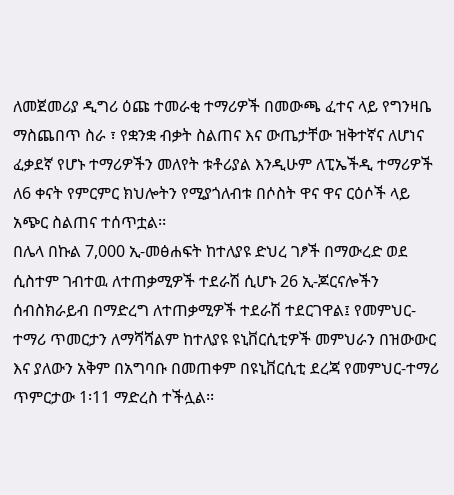ለመጀመሪያ ዲግሪ ዕጩ ተመራቂ ተማሪዎች በመውጫ ፈተና ላይ የግንዛቤ ማስጨበጥ ስራ ፣ የቋንቋ ብቃት ስልጠና እና ውጤታቸው ዝቅተኛና ለሆነና ፈቃደኛ የሆኑ ተማሪዎችን መለየት ቱቶሪያል እንዲሁም ለፒኤችዲ ተማሪዎች ለ6 ቀናት የምርምር ክህሎትን የሚያጎለብቱ በሶስት ዋና ዋና ርዕሶች ላይ አጭር ስልጠና ተሰጥቷል፡፡
በሌላ በኩል 7,000 ኢ-መፅሐፍት ከተለያዩ ድህረ ገፆች በማውረድ ወደ ሲስተም ገብተዉ ለተጠቃሚዎች ተደራሽ ሲሆኑ 26 ኢ-ጆርናሎችን ሰብስክራይብ በማድረግ ለተጠቃሚዎች ተደራሽ ተደርገዋል፤ የመምህር-ተማሪ ጥመርታን ለማሻሻልም ከተለያዩ ዩኒቨርሲቲዎች መምህራን በዝውውር እና ያለውን አቅም በአግባቡ በመጠቀም በዩኒቨርሲቲ ደረጃ የመምህር-ተማሪ ጥምርታው 1፡11 ማድረስ ተችሏል፡፡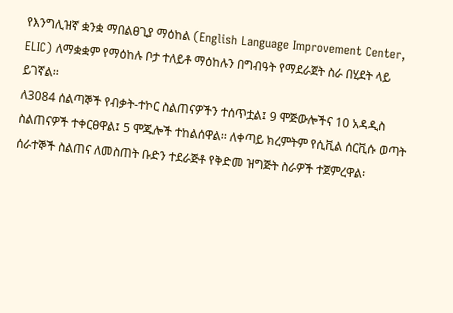የእንግሊዝኛ ቋንቋ ማበልፀጊያ ማዕከል (English Language Improvement Center, ELIC) ለማቋቋም የማዕከሉ ቦታ ተለይቶ ማዕከሉን በግብዓት የማደራጀት ስራ በሂደት ላይ ይገኛል፡፡
ለ3084 ሰልጣኞች የብቃት-ተኮር ስልጠናዎችን ተሰጥቷል፤ 9 ሞጅውሎችና 10 አዳዲስ ስልጠናዎች ተቀርፀዋል፤ 5 ሞጁሎች ተከልሰዋል፡፡ ለቀጣይ ክረምትም የሲቪል ሰርቪሱ ወጣት ሰራተኞች ስልጠና ለመስጠት ቡድን ተደራጅቶ የቅድመ ዝግጅት ስራዎች ተጀምረዋል፡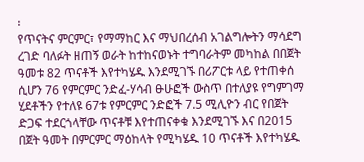፡
የጥናትና ምርምር፣ የማማከር እና ማህበረሰብ አገልግሎትን ማሳደግ ረገድ ባለፉት ዘጠኝ ወራት ከተከናወኑት ተግባራትም መካከል በበጀት ዓመቱ 82 ጥናቶች እየተካሄዱ እንደሚገኙ በሪፖርቱ ላይ የተጠቀሰ ሲሆን 76 የምርምር ንድፈ-ሃሳብ ፁሁፎች ውስጥ በተለያዩ የግምገማ ሂደቶችን የተለዩ 67ቱ የምርምር ንድፎች 7.5 ሚሊዮን ብር የበጀት ድጋፍ ተደርጎላቸው ጥናቶቹ እየተጠናቀቁ እንደሚገኙ እና በ2015 በጀት ዓመት በምርምር ማዕከላት የሚካሄዱ 10 ጥናቶች እየተካሄዱ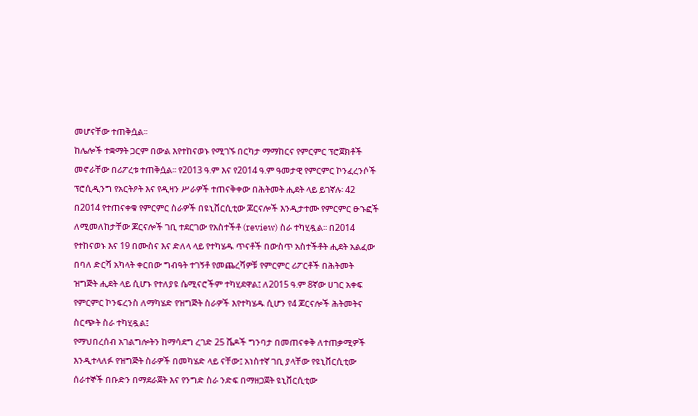መሆናቸው ተጠቅሷል፡፡
ከሌሎች ተቋማት ጋርም በውል እየተከናወኑ የሚገኙ በርካታ ማማከርና የምርምር ፕሮጀክቶች መኖራቸው በሪፖረቱ ተጠቅሷል፡፡ የ2013 ዓ.ም እና የ2014 ዓ.ም ዓመታዊ የምርምር ኮንፈረንሶች ፕሮሲዲንግ የአርትዖት እና የዲዛን ሥራዎች ተጠናቅቀው በሕትመት ሒደት ላይ ይገኛሉ፡ 42 በ2014 የተጠናቀቁ የምርምር ስራዎች በዩኒቨርሲቲው ጆርናሎች እንዲታተሙ የምርምር ፁኁፎች ለሚመለከታቸው ጆርናሎች ገቢ ተደርገው የአስተችቶ (review) ስራ ተካሂዷል፡፡ በ2014 የተከናወኑ እና 19 በሙስና እና ድለላ ላይ የተካሄዱ ጥናቶች በውስጥ አስተችቶት ሒደት አልፈው በባለ ድርሻ አካላት ቀርበው ግብዓት ተገኝቶ የመጨረሻዎቹ የምርምር ሪፖርቶች በሕትመት ዝግጅት ሒደት ላይ ሲሆኑ የተለያዩ ሴሚናሮችም ተካሂደዋል፤ ለ2015 ዓ.ም 8ኛው ሀገር አቀፍ የምርምር ኮንፍረንስ ለማካሄድ የዝግጅት ስራዎች እየተካሄዱ ሲሆን የ4 ጆርናሎች ሕትመትና ስርጭት ስራ ተካሂዷል፤
የማህበረሰብ አገልግሎትን ከማሳደግ ረገድ 25 ሼዶች ግንባታ በመጠናቀቅ ለተጠቃሚዎች እንዲተላለፉ የዝግጅት ስራዎች በመካሄድ ላይ ናቸው፤ አነስተኛ ገቢ ያላቸው የዩኒቨርሲቲው ሰራተኞች በቡድን በማደራጀት እና የንግድ ስራ ንድፍ በማዘጋጀት ዩኒቨርሲቲው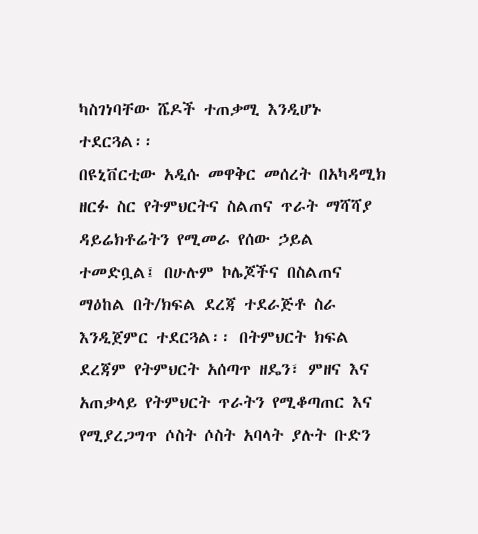ካስገነባቸው ሼዶች ተጠቃሚ እንዲሆኑ ተደርጓል፡፡
በዩኒቨርቲው አዲሱ መዋቅር መሰረት በአካዳሚክ ዘርፉ ስር የትምህርትና ስልጠና ጥራት ማሻሻያ ዳይሬክቶሬትን የሚመራ የሰው ኃይል ተመድቧል፤ በሁሉም ኮሌጆችና በስልጠና ማዕከል በት/ክፍል ደረጃ ተደራጅቶ ስራ እንዲጀምር ተደርጓል፡፡ በትምህርት ክፍል ደረጃም የትምህርት አሰጣጥ ዘዴን፣ ምዘና እና አጠቃላይ የትምህርት ጥራትን የሚቆጣጠር እና የሚያረጋግጥ ሶስት ሶስት አባላት ያሉት ቡድን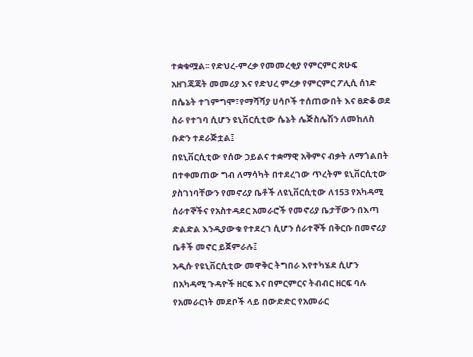ተቋቁሟል፡፡ የድህረ-ምረቃ የመመረቂያ የምርምር ጽሁፍ አዘገጃጃት መመሪያ እና የድህረ ምረቃ የምርምር ፖሊሲ ሰነድ በሴኔት ተገምግሞ፣የማሻሻያ ሀሳቦች ተሰጠውበት እና ፀድቆ ወደ ስራ የተገባ ሲሆን ዩኒቨርሲቲው ሴኔት ሌጅስሌሽን ለመከለስ ቡድን ተደራጅቷል፤
በዩኒቨርሲቲው የሰው ኃይልና ተቋማዊ አቅምና ብቃት ለማጎልበት በተቀመጠው ግብ ለማሳካት በተደረገው ጥረትም ዩኒቨርሲቲው ያስገነባቸውን የመኖሪያ ቤቶች ለዩኒቨርሲቲው ለ153 የአካዳሚ ሰራተኞችና የአስተዳደር አመራሮች የመኖሪያ ቤታቸውን በእጣ ድልድል እንዲያውቁ የተደረገ ሲሆን ሰራተኞች በቅርቡ በመኖሪያ ቤቶች መኖር ይጀምራሉ፤
አዲሱ የዩኒቨርሲቲው መዋቅር ትግበራ እየተካሄደ ሲሆን በአካዳሚ ጉዳዮች ዘርፍ እና በምርምርና ትብብር ዘርፍ ባሉ የአመራርነት መደቦች ላይ በውድድር የአመራር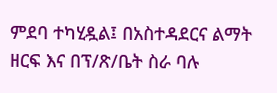ምደባ ተካሂዷል፤ በአስተዳደርና ልማት ዘርፍ እና በፕ/ጽ/ቤት ስራ ባሉ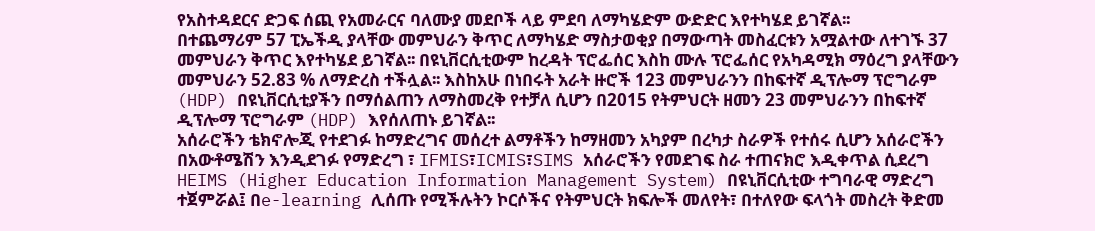የአስተዳደርና ድጋፍ ሰጪ የአመራርና ባለሙያ መደቦች ላይ ምደባ ለማካሄድም ውድድር እየተካሄደ ይገኛል፡፡
በተጨማሪም 57 ፒኤችዲ ያላቸው መምህራን ቅጥር ለማካሄድ ማስታወቂያ በማውጣት መስፈርቱን አሟልተው ለተገኙ 37 መምህራን ቅጥር እየተካሄደ ይገኛል፡፡ በዩኒቨርሲቲውም ከረዳት ፕሮፌሰር እስከ ሙሉ ፕሮፌሰር የአካዳሚክ ማዕረግ ያላቸውን መምህራን 52.83 % ለማድረስ ተችሏል፡፡ እስከአሁ በነበሩት አራት ዙሮች 123 መምህራንን በከፍተኛ ዲፕሎማ ፕሮግራም (HDP) በዩኒቨርሲቲያችን በማሰልጠን ለማስመረቅ የተቻለ ሲሆን በ2015 የትምህርት ዘመን 23 መምህራንን በከፍተኛ ዲፕሎማ ፕሮግራም (HDP) እየሰለጠኑ ይገኛል፡፡
አሰራሮችን ቴክኖሎጂ የተደገፉ ከማድረግና መሰረተ ልማቶችን ከማዘመን አካያም በረካታ ስራዎች የተሰሩ ሲሆን አሰራሮችን በአውቶሜሽን እንዲደገፉ የማድረግ ፣ IFMIS፣ICMIS፣SIMS አሰራሮችን የመደገፍ ስራ ተጠናክሮ እዲቀጥል ሲደረግ HEIMS (Higher Education Information Management System) በዩኒቨርሲቲው ተግባራዊ ማድረግ ተጀምሯል፤ በe-learning ሊሰጡ የሚችሉትን ኮርሶችና የትምህርት ክፍሎች መለየት፣ በተለየው ፍላጎት መስረት ቅድመ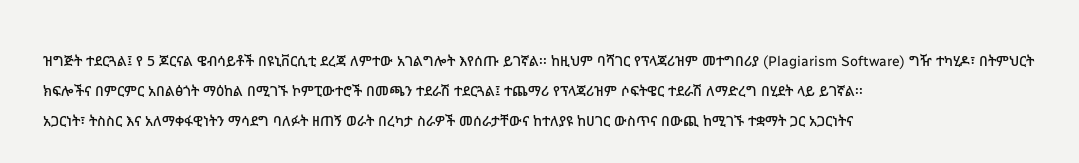ዝግጅት ተደርጓል፤ የ 5 ጆርናል ዌብሳይቶች በዩኒቨርሲቲ ደረጃ ለምተው አገልግሎት እየሰጡ ይገኛል፡፡ ከዚህም ባሻገር የፕላጃሪዝም መተግበሪያ (Plagiarism Software) ግዥ ተካሂዶ፣ በትምህርት ክፍሎችና በምርምር አበልፅጎት ማዕከል በሚገኙ ኮምፒውተሮች በመጫን ተደራሽ ተደርጓል፤ ተጨማሪ የፕላጃሪዝም ሶፍትዌር ተደራሽ ለማድረግ በሂደት ላይ ይገኛል፡፡
አጋርነት፣ ትስስር እና አለማቀፋዊነትን ማሳደግ ባለፉት ዘጠኝ ወራት በረካታ ስራዎች መሰራታቸውና ከተለያዩ ከሀገር ውስጥና በውጪ ከሚገኙ ተቋማት ጋር አጋርነትና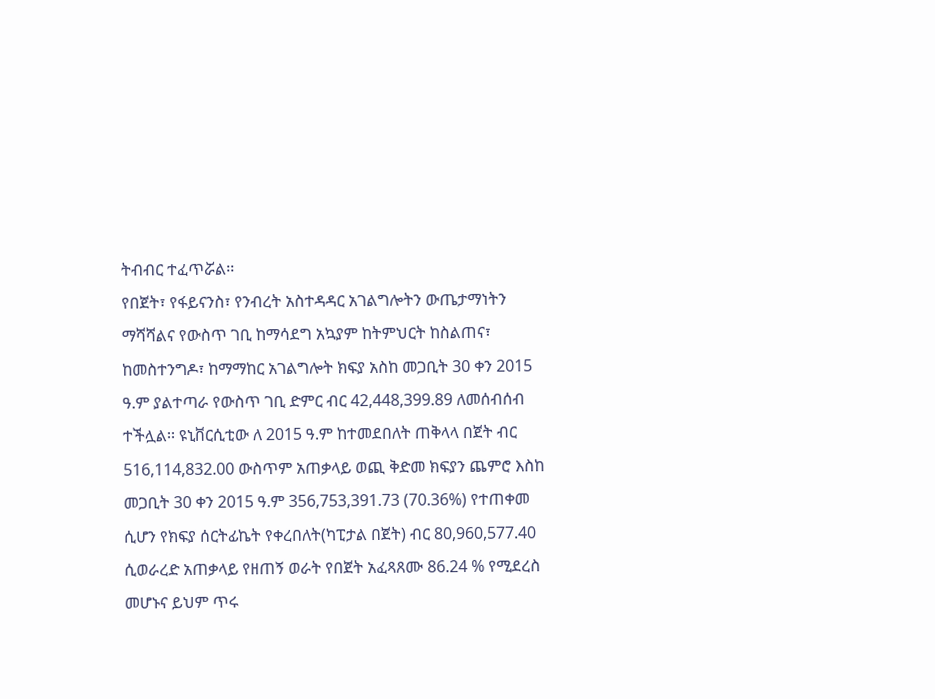ትብብር ተፈጥሯል፡፡
የበጀት፣ የፋይናንስ፣ የንብረት አስተዳዳር አገልግሎትን ውጤታማነትን ማሻሻልና የውስጥ ገቢ ከማሳደግ አኳያም ከትምህርት ከስልጠና፣ ከመስተንግዶ፣ ከማማከር አገልግሎት ክፍያ አስከ መጋቢት 30 ቀን 2015 ዓ.ም ያልተጣራ የውስጥ ገቢ ድምር ብር 42,448,399.89 ለመሰብሰብ ተችሏል፡፡ ዩኒቨርሲቲው ለ 2015 ዓ.ም ከተመደበለት ጠቅላላ በጀት ብር 516,114,832.00 ውስጥም አጠቃላይ ወጪ ቅድመ ክፍያን ጨምሮ እስከ መጋቢት 30 ቀን 2015 ዓ.ም 356,753,391.73 (70.36%) የተጠቀመ ሲሆን የክፍያ ሰርትፊኬት የቀረበለት(ካፒታል በጀት) ብር 80,960,577.40 ሲወራረድ አጠቃላይ የዘጠኝ ወራት የበጀት አፈጻጸሙ 86.24 % የሚደረስ መሆኑና ይህም ጥሩ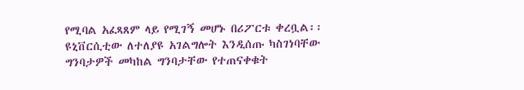የሚባል አፈጻጸም ላይ የሚገኝ መሆኑ በሪፖርቱ ቀረቧል፡፡
ዩኒቨርሲቲው ለተለያዩ አገልግሎት እንዲሰጡ ካስገነባቸው ግንባታዎች መካከል ግንባታቸው የተጠናቀቁት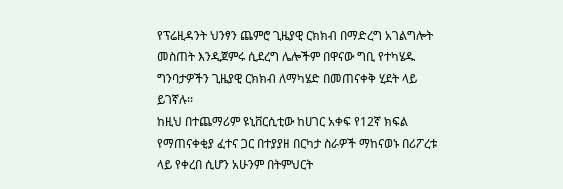የፕሬዚዳንት ህንፃን ጨምሮ ጊዜያዊ ርክክብ በማድረግ አገልግሎት መስጠት እንዲጀምሩ ሲደረግ ሌሎችም በዋናው ግቢ የተካሄዱ ግንባታዎችን ጊዜያዊ ርክክብ ለማካሄድ በመጠናቀቅ ሂደት ላይ ይገኛሉ፡፡
ከዚህ በተጨማሪም ዩኒቨርሲቲው ከሀገር አቀፍ የ12ኛ ክፍል የማጠናቀቂያ ፈተና ጋር በተያያዘ በርካታ ስራዎች ማከናወኑ በሪፖረቱ ላይ የቀረበ ሲሆን አሁንም በትምህርት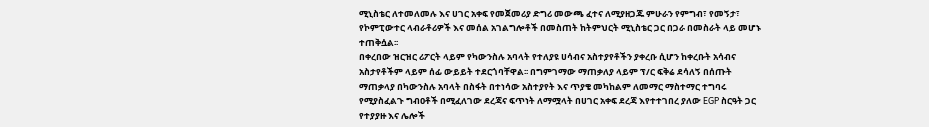ሚኒስቴር ለተመለመሉ እና ሀገር አቀፍ የመጀመሪያ ድግሪ መውጫ ፈተና ለሚያዘጋጁ ምሁራን የምግብ፣ የመኝታ፣ የኮምፒውተር ላብራቶሪዎች እና መሰል አገልግሎቶች በመስጠት ከትምህርት ሚኒስቴር ጋር በጋራ በመስራት ላይ መሆኑ ተጠቅሷል፡፡
በቀረበው ዝርዝር ሪፖርት ላይም የካውንስሉ አባላት የተለያዩ ሀሳብና አስተያየቶችን ያቀረቡ ሲሆን ከቀረቡት አሳብና አስታየቶችም ላይም ሰፊ ውይይት ተደርጎባቸዋል፡፡ በግምገማው ማጠቃለያ ላይም ፕ/ር ፍቅሬ ደሳለኝ በሰጡት ማጠቃላያ በካውንስሉ አባላት በስፋት በተነሳው አስተያየት እና ጥያቄ መካከልም ለመማር ማስተማር ተግባሩ የሚያስፈልጉ ግብዐቶች በሚፈለገው ደረጃና ፍጥነት ለማሟላት በሀገር አቀፍ ደረጃ እየተተገበረ ያለው EGP ስርዓት ጋር የተያያዙ እና ሌሎች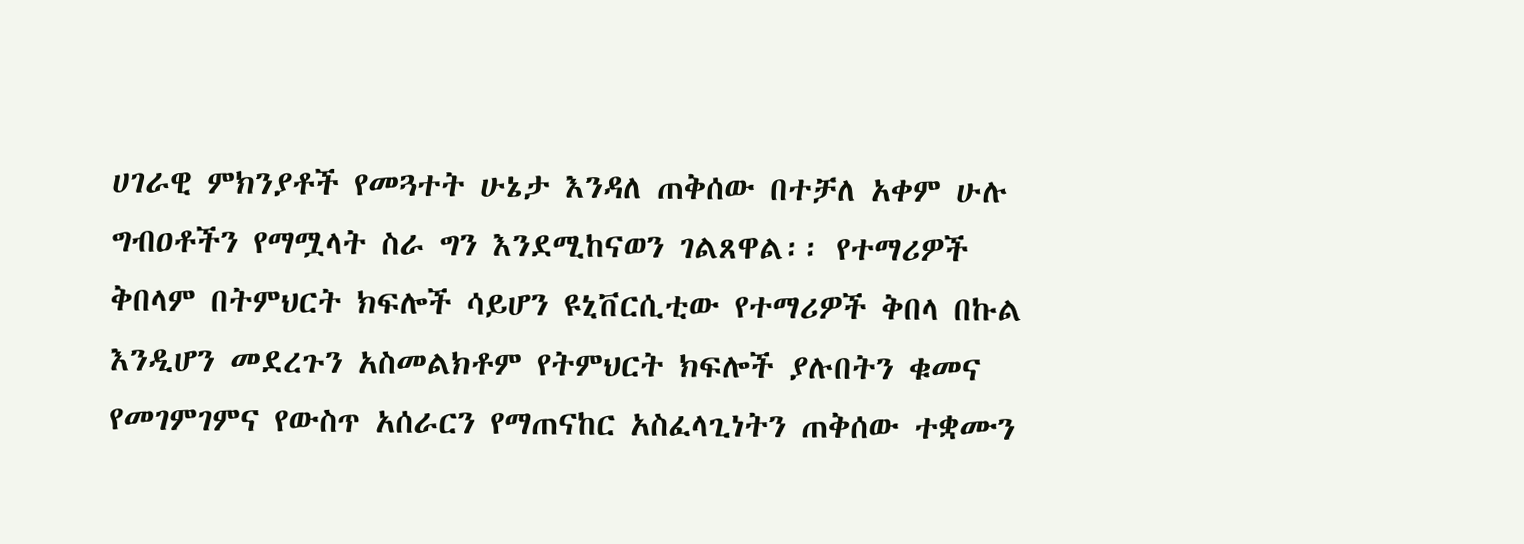ሀገራዊ ምክንያቶች የመጓተት ሁኔታ እንዳለ ጠቅሰው በተቻለ አቀም ሁሉ ግብዐቶችን የማሟላት ስራ ግን እንደሚከናወን ገልጸዋል፡፡ የተማሪዎች ቅበላም በትምህርት ክፍሎች ሳይሆን ዩኒቨርሲቲው የተማሪዎች ቅበላ በኩል እንዲሆን መደረጉን አስመልክቶም የትምህርት ክፍሎች ያሉበትን ቁመና የመገምገምና የውስጥ አሰራርን የማጠናከር አስፈላጊነትን ጠቅሰው ተቋሙን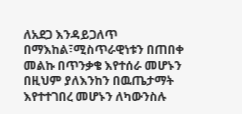ለአደጋ እንዳይጋለጥ በማእከል፣ሚስጥራዊነቱን በጠበቀ መልኩ በጥንቃቄ እየተሰራ መሆኑን በዚህም ያለእንከን በዉጤታማት እየተተገበረ መሆኑን ለካውንስሉ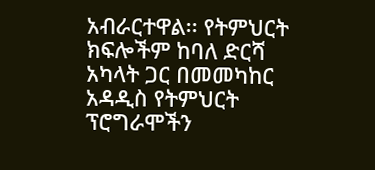አብራርተዋል፡፡ የትምህርት ክፍሎችም ከባለ ድርሻ አካላት ጋር በመመካከር አዳዲስ የትምህርት ፕሮግራሞችን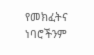የመክፈትና ነባሮችንም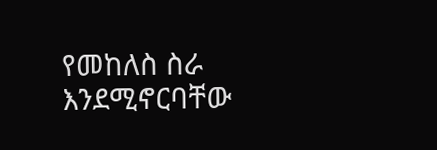የመከለስ ስራ እንደሚኖርባቸው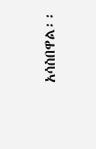አሳስበዋል፡፡